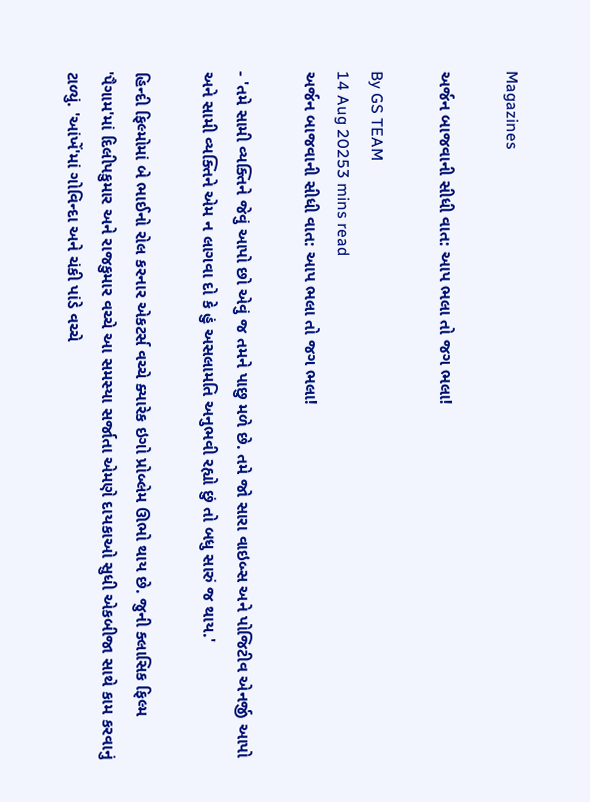Magazines

અર્જન બાજવાની સીધી વાત: આપ ભલા તો જગ ભલા!

By GS TEAM
14 Aug 20253 mins read
અર્જન બાજવાની સીધી વાત: આપ ભલા તો જગ ભલા!

- 'તમે સામી વ્યક્તિને જેવું આપો છો એવું જ તમને પાછુ મળે છે. તમે જો સારા વાઇબ્સ અને પોજિટીવ એનર્જી આપો અને સામી વ્યક્તિને એમ ન લાગવા દો કે હું અસલામતિ અનુભવી રહ્યો છું તો બધુ સારું જ થાય.'

હિન્દી ફિલ્મોમાં બે ભાઈનો રોલ કરનાર એકટર્સ વચ્ચે ક્યારેક ઇગો પ્રોબ્લેમ ઊભો થાય છે. જુની ક્લાસિક ફિલ્મ 'પૈગામ'માં દિલીપકુમાર અને રાજકુમાર વચ્ચે આ સમસ્યા સર્જાતા એમણે દાયકાઓ સુધી એકબીજા સાથે કામ કરવાનું ટાળ્યું. 'આંખેં'માં ગોવિન્દા અને ચંકી પાંડે વચ્ચે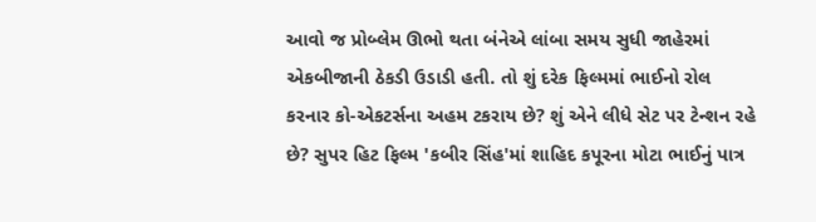આવો જ પ્રોબ્લેમ ઊભો થતા બંનેએ લાંબા સમય સુધી જાહેરમાં એકબીજાની ઠેકડી ઉડાડી હતી. તો શું દરેક ફિલ્મમાં ભાઈનો રોલ કરનાર કો-એકટર્સના અહમ ટકરાય છે? શું એને લીધે સેટ પર ટેન્શન રહે છે? સુપર હિટ ફિલ્મ 'કબીર સિંહ'માં શાહિદ કપૂરના મોટા ભાઈનું પાત્ર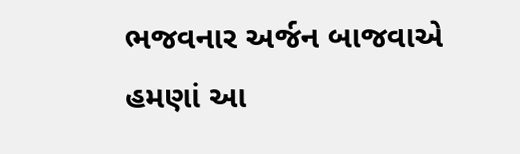ભજવનાર અર્જન બાજવાએ હમણાં આ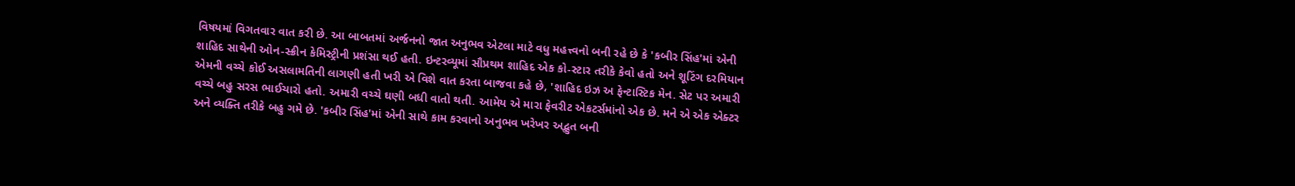વિષયમાં વિગતવાર વાત કરી છે. આ બાબતમાં અર્જનનો જાત અનુભવ એટલા માટે વધુ મહત્ત્વનો બની રહે છે કે 'કબીર સિંહ'માં એની શાહિદ સાથેની ઓન-સ્ક્રીન કેમિસ્ટ્રીની પ્રશંસા થઈ હતી. ઇન્ટરવ્યૂમાં સૌપ્રથમ શાહિદ એક કો-સ્ટાર તરીકે કેવો હતો અને શૂટિંગ દરમિયાન એમની વચ્ચે કોઈ અસલામતિની લાગણી હતી ખરી એ વિશે વાત કરતા બાજવા કહે છે, 'શાહિદ ઇઝ અ ફેન્ટાસ્ટિક મેન. સેટ પર અમારી વચ્ચે બહુ સરસ ભાઈચારો હતો. અમારી વચ્ચે ઘણી બધી વાતો થતી. આમેય એ મારા ફેવરીટ એકટર્સમાંનો એક છે. મને એ એક એક્ટર અને વ્યક્તિ તરીકે બહુ ગમે છે. 'કબીર સિંહ'માં એની સાથે કામ કરવાનો અનુભવ ખરેખર અદ્ભુત બની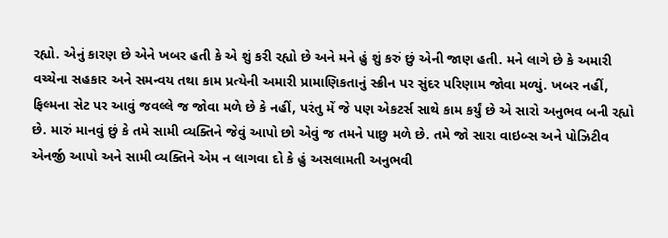રહ્યો. એનું કારણ છે એને ખબર હતી કે એ શું કરી રહ્યો છે અને મને હું શું કરું છું એની જાણ હતી. મને લાગે છે કે અમારી વચ્ચેના સહકાર અને સમન્વય તથા કામ પ્રત્યેની અમારી પ્રામાણિકતાનું સ્ક્રીન પર સુંદર પરિણામ જોવા મળ્યું. ખબર નહીં, ફિલ્મના સેટ પર આવું જવલ્લે જ જોવા મળે છે કે નહીં, પરંતુ મેં જે પણ એકટર્સ સાથે કામ કર્યું છે એ સારો અનુભવ બની રહ્યો છે. મારું માનવું છું કે તમે સામી વ્યક્તિને જેવું આપો છો એવું જ તમને પાછુ મળે છે. તમે જો સારા વાઇબ્સ અને પોઝિટીવ એનર્જી આપો અને સામી વ્યક્તિને એમ ન લાગવા દો કે હું અસલામતી અનુભવી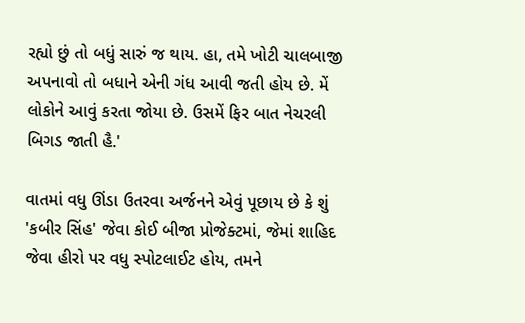રહ્યો છું તો બધું સારું જ થાય. હા, તમે ખોટી ચાલબાજી અપનાવો તો બધાને એની ગંધ આવી જતી હોય છે. મેં લોકોને આવું કરતા જોયા છે. ઉસમેં ફિર બાત નેચરલી બિગડ જાતી હૈ.'

વાતમાં વધુ ઊંડા ઉતરવા અર્જનને એવું પૂછાય છે કે શું 'કબીર સિંહ' જેવા કોઈ બીજા પ્રોજેક્ટમાં, જેમાં શાહિદ જેવા હીરો પર વધુ સ્પોટલાઈટ હોય, તમને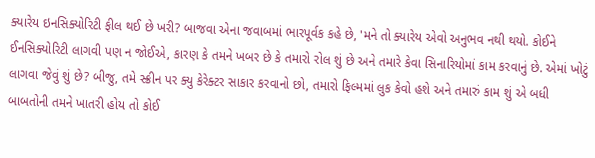ક્યારેય ઇનસિક્યોરિટી ફીલ થઈ છે ખરી? બાજવા એના જવાબમાં ભારપૂર્વક કહે છે, 'મને તો ક્યારેય એવો અનુભવ નથી થયો. કોઈને ઈનસિક્યોરિટી લાગવી પણ ન જોઈએ, કારણ કે તમને ખબર છે કે તમારો રોલ શું છે અને તમારે કેવા સિનારિયોમાં કામ કરવાનું છે. એમાં ખોટું લાગવા જેવું શું છે? બીજુ, તમે સ્ક્રીન પર ક્યુ કેરેક્ટર સાકાર કરવાનો છો, તમારો ફિલ્મમાં લુક કેવો હશે અને તમારું કામ શું એ બધી બાબતોની તમને ખાતરી હોય તો કોઈ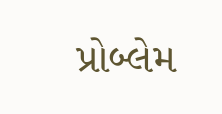પ્રોબ્લેમ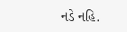નડે નહિ.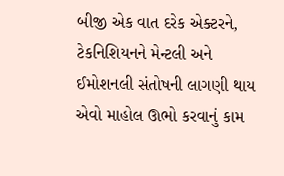બીજી એક વાત દરેક એક્ટરને, ટેકનિશિયનને મેન્ટલી અને ઈમોશનલી સંતોષની લાગણી થાય એવો માહોલ ઊભો કરવાનું કામ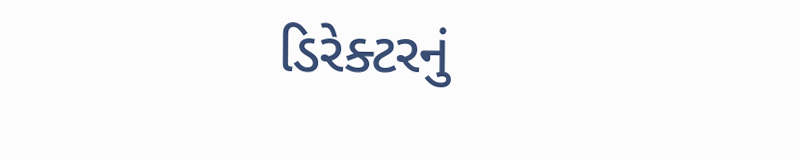ડિરેક્ટરનું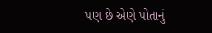પણ છે એણે પોતાનું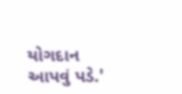યોગદાન આપવું પડે.'